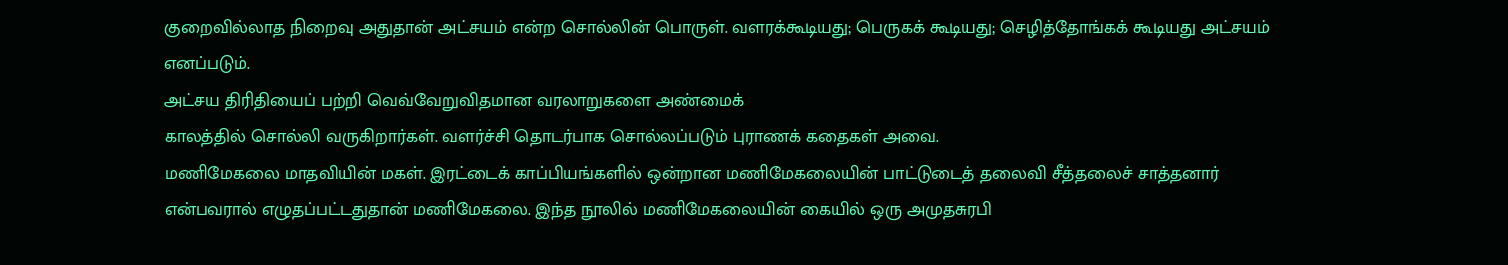குறைவில்லாத நிறைவு அதுதான் அட்சயம் என்ற சொல்லின் பொருள். வளரக்கூடியது; பெருகக் கூடியது; செழித்தோங்கக் கூடியது அட்சயம் எனப்படும்.
அட்சய திரிதியைப் பற்றி வெவ்வேறுவிதமான வரலாறுகளை அண்மைக்
காலத்தில் சொல்லி வருகிறார்கள். வளர்ச்சி தொடர்பாக சொல்லப்படும் புராணக் கதைகள் அவை.
மணிமேகலை மாதவியின் மகள். இரட்டைக் காப்பியங்களில் ஒன்றான மணிமேகலையின் பாட்டுடைத் தலைவி சீத்தலைச் சாத்தனார் என்பவரால் எழுதப்பட்டதுதான் மணிமேகலை. இந்த நூலில் மணிமேகலையின் கையில் ஒரு அமுதசுரபி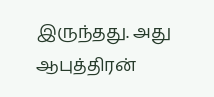இருந்தது. அது ஆபுத்திரன்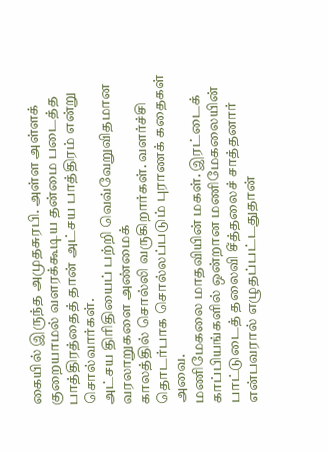கையில் இருந்த அமுதசுரபி. அள்ள அள்ளக் குறையாமல் வளரக்கூடிய தன்மை படைத்த பாத்திரத்தைத் தான் அட்சய பாத்திரம் என்று சொல்வார்கள்.
அட்சய திரிதியைப் பற்றி வெவ்வேறுவிதமான வரலாறுகளை அண்மைக்
காலத்தில் சொல்லி வருகிறார்கள். வளர்ச்சி தொடர்பாக சொல்லப்படும் புராணக் கதைகள் அவை.
மணிமேகலை மாதவியின் மகள். இரட்டைக் காப்பியங்களில் ஒன்றான மணிமேகலையின் பாட்டுடைத் தலைவி சீத்தலைச் சாத்தனார் என்பவரால் எழுதப்பட்டதுதான்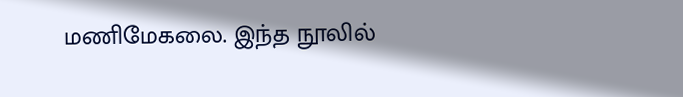மணிமேகலை. இந்த நூலில்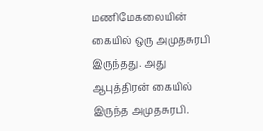மணிமேகலையின் கையில் ஒரு அமுதசுரபி இருந்தது. அது ஆபுத்திரன் கையில் இருந்த அமுதசுரபி.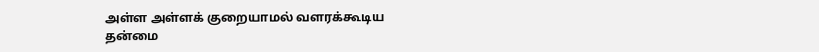அள்ள அள்ளக் குறையாமல் வளரக்கூடிய தன்மை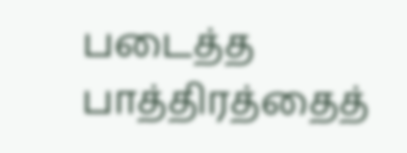படைத்த பாத்திரத்தைத்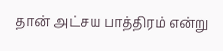தான் அட்சய பாத்திரம் என்று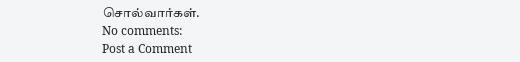சொல்வார்கள்.
No comments:
Post a Comment